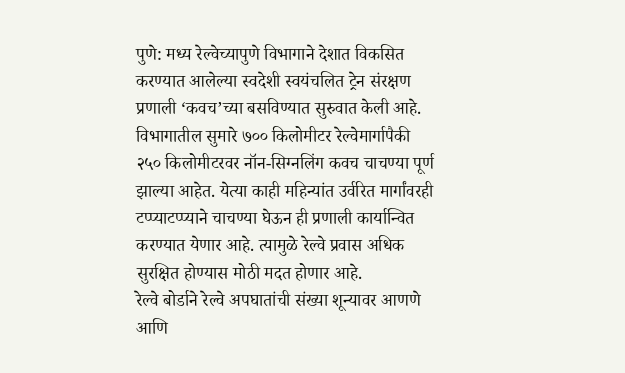पुणे: मध्य रेल्वेच्यापुणे विभागाने देशात विकसित करण्यात आलेल्या स्वदेशी स्वयंचलित ट्रेन संरक्षण प्रणाली ‘कवच’च्या बसविण्यात सुरुवात केली आहे. विभागातील सुमारे ७०० किलोमीटर रेल्वेमार्गापैकी २५० किलोमीटरवर नॉन-सिग्नलिंग कवच चाचण्या पूर्ण झाल्या आहेत. येत्या काही महिन्यांत उर्वरित मार्गांवरही टप्प्याटप्प्याने चाचण्या घेऊन ही प्रणाली कार्यान्वित करण्यात येणार आहे. त्यामुळे रेल्वे प्रवास अधिक सुरक्षित होण्यास मोठी मदत होणार आहे.
रेल्वे बोर्डाने रेल्वे अपघातांची संख्या शून्यावर आणणे आणि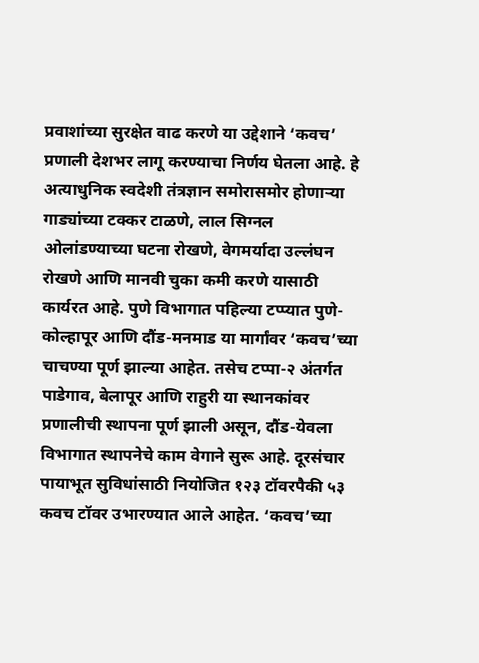प्रवाशांच्या सुरक्षेत वाढ करणे या उद्देशाने ‘कवच’ प्रणाली देशभर लागू करण्याचा निर्णय घेतला आहे. हे अत्याधुनिक स्वदेशी तंत्रज्ञान समोरासमोर होणाऱ्या गाड्यांच्या टक्कर टाळणे, लाल सिग्नल ओलांडण्याच्या घटना रोखणे, वेगमर्यादा उल्लंघन रोखणे आणि मानवी चुका कमी करणे यासाठी कार्यरत आहे. पुणे विभागात पहिल्या टप्प्यात पुणे-कोल्हापूर आणि दौंड-मनमाड या मार्गांवर ‘कवच’च्या चाचण्या पूर्ण झाल्या आहेत. तसेच टप्पा-२ अंतर्गत पाडेगाव, बेलापूर आणि राहुरी या स्थानकांवर प्रणालीची स्थापना पूर्ण झाली असून, दौंड-येवला विभागात स्थापनेचे काम वेगाने सुरू आहे. दूरसंचार पायाभूत सुविधांसाठी नियोजित १२३ टॉवरपैकी ५३ कवच टॉवर उभारण्यात आले आहेत. ‘कवच’च्या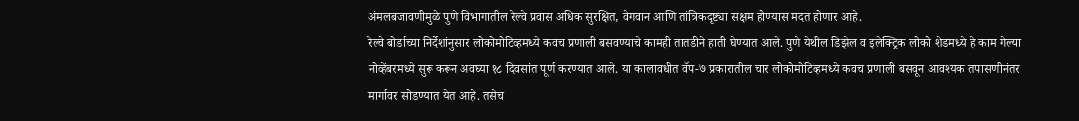अंमलबजावणीमुळे पुणे विभागातील रेल्वे प्रवास अधिक सुरक्षित, वेगवान आणि तांत्रिकदृष्ट्या सक्षम होण्यास मदत होणार आहे.
रेल्वे बोर्डाच्या निर्देशांनुसार लोकोमोटिव्हमध्ये कवच प्रणाली बसवण्याचे कामही तातडीने हाती घेण्यात आले. पुणे येथील डिझेल व इलेक्ट्रिक लोको शेडमध्ये हे काम गेल्या नोव्हेंबरमध्ये सुरू करून अवघ्या १८ दिवसांत पूर्ण करण्यात आले. या कालावधीत वॅप-७ प्रकारातील चार लोकोमोटिव्हमध्ये कवच प्रणाली बसवून आवश्यक तपासणीनंतर मार्गावर सोडण्यात येत आहे. तसेच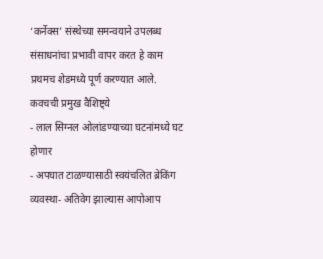‘कर्नेक्स’ संस्थेच्या समन्वयाने उपलब्ध संसाधनांचा प्रभावी वापर करत हे काम प्रथमच शेडमध्ये पूर्ण करण्यात आले.
कवचची प्रमुख वैशिष्ट्ये
- लाल सिग्नल ओलांडण्याच्या घटनांमध्ये घट होणार
- अपघात टाळण्यासाठी स्वयंचलित ब्रेकिंग व्यवस्था- अतिवेग झाल्यास आपोआप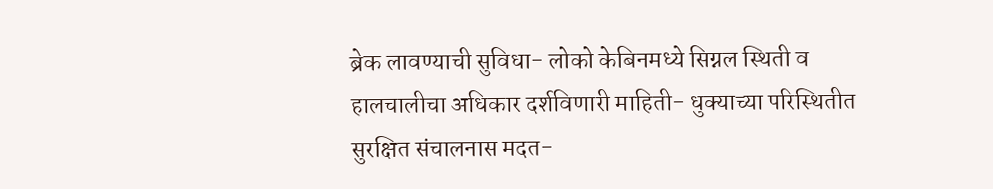ब्रेक लावण्याची सुविधा- लोको केबिनमध्ये सिग्नल स्थिती व हालचालीचा अधिकार दर्शविणारी माहिती- धुक्याच्या परिस्थितीत सुरक्षित संचालनास मदत-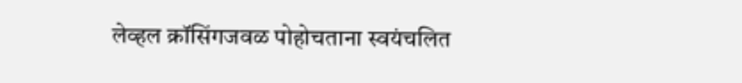लेव्हल क्रॉसिंगजवळ पोहोचताना स्वयंचलित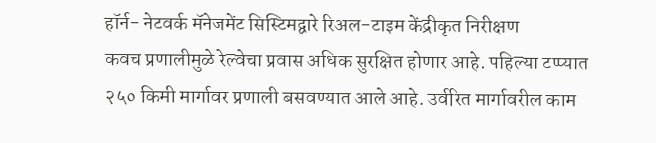हॉर्न- नेटवर्क मॅनेजमेंट सिस्टिमद्वारे रिअल-टाइम केंद्रीकृत निरीक्षण
कवच प्रणालीमुळे रेल्वेचा प्रवास अधिक सुरक्षित होणार आहे. पहिल्या टप्प्यात २५० किमी मार्गावर प्रणाली बसवण्यात आले आहे. उर्वरित मार्गावरील काम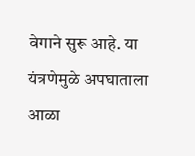वेगाने सुरू आहे. या यंत्रणेमुळे अपघाताला आळा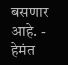बसणार आहे. - हेमंत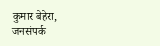कुमार बेहेरा, जनसंपर्क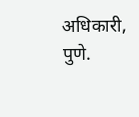अधिकारी, पुणे.